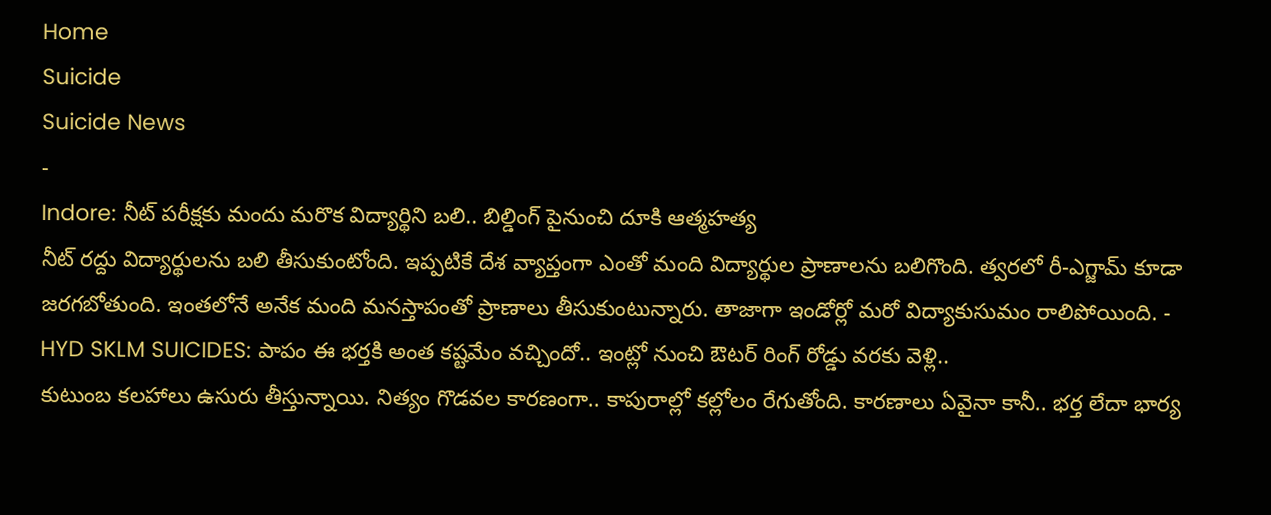Home
Suicide
Suicide News
-
Indore: నీట్ పరీక్షకు మందు మరొక విద్యార్థిని బలి.. బిల్డింగ్ పైనుంచి దూకి ఆత్మహత్య
నీట్ రద్దు విద్యార్థులను బలి తీసుకుంటోంది. ఇప్పటికే దేశ వ్యాప్తంగా ఎంతో మంది విద్యార్థుల ప్రాణాలను బలిగొంది. త్వరలో రీ-ఎగ్జామ్ కూడా జరగబోతుంది. ఇంతలోనే అనేక మంది మనస్తాపంతో ప్రాణాలు తీసుకుంటున్నారు. తాజాగా ఇండోర్లో మరో విద్యాకుసుమం రాలిపోయింది. -
HYD SKLM SUICIDES: పాపం ఈ భర్తకి అంత కష్టమేం వచ్చిందో.. ఇంట్లో నుంచి ఔటర్ రింగ్ రోడ్డు వరకు వెళ్లి..
కుటుంబ కలహాలు ఉసురు తీస్తున్నాయి. నిత్యం గొడవల కారణంగా.. కాపురాల్లో కల్లోలం రేగుతోంది. కారణాలు ఏవైనా కానీ.. భర్త లేదా భార్య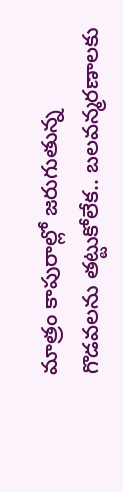మాత్రం కాపురాల్లో జరుగుతున్న గొడవలను తట్టుకోలేక.. బలవన్మరణాలకు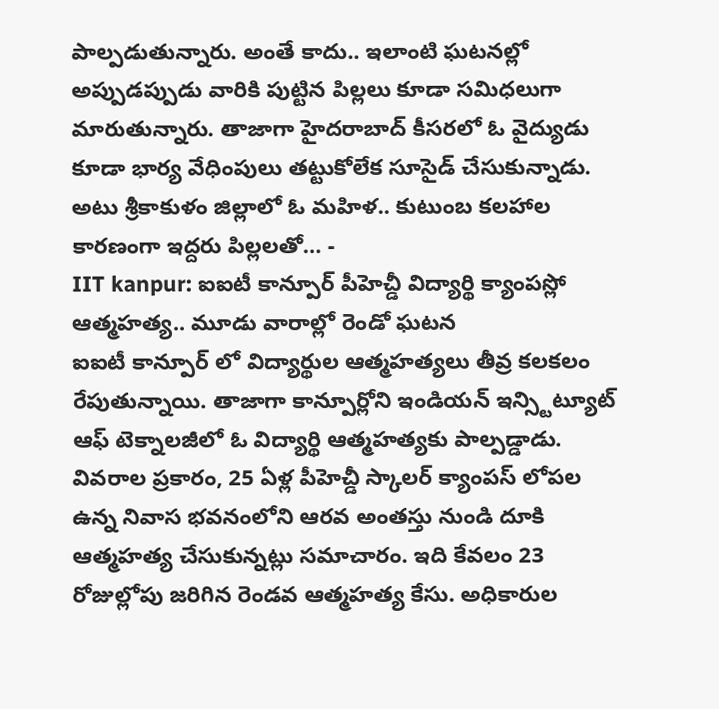పాల్పడుతున్నారు. అంతే కాదు.. ఇలాంటి ఘటనల్లో అప్పుడప్పుడు వారికి పుట్టిన పిల్లలు కూడా సమిధలుగా మారుతున్నారు. తాజాగా హైదరాబాద్ కీసరలో ఓ వైద్యుడు కూడా భార్య వేధింపులు తట్టుకోలేక సూసైడ్ చేసుకున్నాడు. అటు శ్రీకాకుళం జిల్లాలో ఓ మహిళ.. కుటుంబ కలహాల కారణంగా ఇద్దరు పిల్లలతో… -
IIT kanpur: ఐఐటీ కాన్పూర్ పీహెచ్డీ విద్యార్థి క్యాంపస్లో ఆత్మహత్య.. మూడు వారాల్లో రెండో ఘటన
ఐఐటీ కాన్పూర్ లో విద్యార్థుల ఆత్మహత్యలు తీవ్ర కలకలం రేపుతున్నాయి. తాజాగా కాన్పూర్లోని ఇండియన్ ఇన్స్టిట్యూట్ ఆఫ్ టెక్నాలజీలో ఓ విద్యార్థి ఆత్మహత్యకు పాల్పడ్డాడు. వివరాల ప్రకారం, 25 ఏళ్ల పీహెచ్డీ స్కాలర్ క్యాంపస్ లోపల ఉన్న నివాస భవనంలోని ఆరవ అంతస్తు నుండి దూకి ఆత్మహత్య చేసుకున్నట్లు సమాచారం. ఇది కేవలం 23 రోజుల్లోపు జరిగిన రెండవ ఆత్మహత్య కేసు. అధికారుల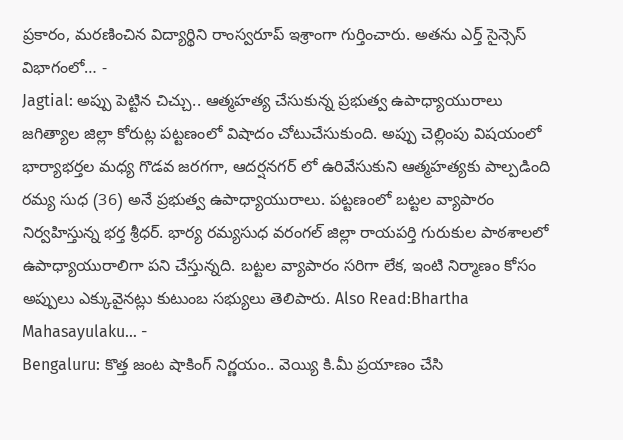ప్రకారం, మరణించిన విద్యార్థిని రాంస్వరూప్ ఇశ్రాంగా గుర్తించారు. అతను ఎర్త్ సైన్సెస్ విభాగంలో… -
Jagtial: అప్పు పెట్టిన చిచ్చు.. ఆత్మహత్య చేసుకున్న ప్రభుత్వ ఉపాధ్యాయురాలు
జగిత్యాల జిల్లా కోరుట్ల పట్టణంలో విషాదం చోటుచేసుకుంది. అప్పు చెల్లింపు విషయంలో భార్యాభర్తల మధ్య గొడవ జరగగా, ఆదర్షనగర్ లో ఉరివేసుకుని ఆత్మహత్యకు పాల్పడింది రమ్య సుధ (36) అనే ప్రభుత్వ ఉపాధ్యాయురాలు. పట్టణంలో బట్టల వ్యాపారం నిర్వహిస్తున్న భర్త శ్రీధర్. భార్య రమ్యసుధ వరంగల్ జిల్లా రాయపర్తి గురుకుల పాఠశాలలో ఉపాధ్యాయురాలిగా పని చేస్తున్నది. బట్టల వ్యాపారం సరిగా లేక, ఇంటి నిర్మాణం కోసం అప్పులు ఎక్కువైనట్లు కుటుంబ సభ్యులు తెలిపారు. Also Read:Bhartha Mahasayulaku… -
Bengaluru: కొత్త జంట షాకింగ్ నిర్ణయం.. వెయ్యి కి.మీ ప్రయాణం చేసి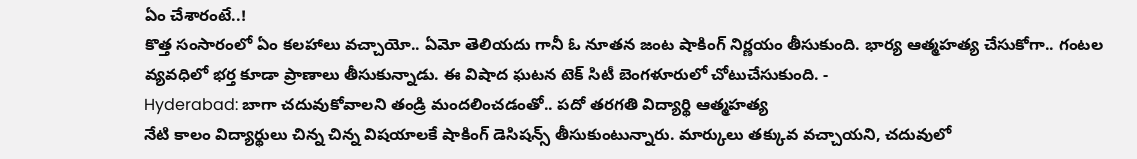ఏం చేశారంటే..!
కొత్త సంసారంలో ఏం కలహాలు వచ్చాయో.. ఏమో తెలియదు గానీ ఓ నూతన జంట షాకింగ్ నిర్ణయం తీసుకుంది. భార్య ఆత్మహత్య చేసుకోగా.. గంటల వ్యవధిలో భర్త కూడా ప్రాణాలు తీసుకున్నాడు. ఈ విషాద ఘటన టెక్ సిటీ బెంగళూరులో చోటుచేసుకుంది. -
Hyderabad: బాగా చదువుకోవాలని తండ్రి మందలించడంతో.. పదో తరగతి విద్యార్థి ఆత్మహత్య
నేటి కాలం విద్యార్థులు చిన్న చిన్న విషయాలకే షాకింగ్ డెసిషన్స్ తీసుకుంటున్నారు. మార్కులు తక్కువ వచ్చాయని, చదువులో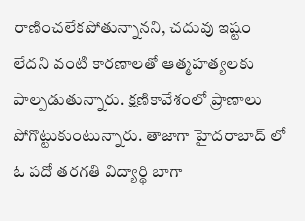రాణించలేకపోతున్నానని, చదువు ఇష్టం లేదని వంటి కారణాలతో ఆత్మహత్యలకు పాల్పడుతున్నారు. క్షణికావేశంలో ప్రాణాలు పోగొట్టుకుంటున్నారు. తాజాగా హైదరాబాద్ లో ఓ పదో తరగతి విద్యార్థి బాగా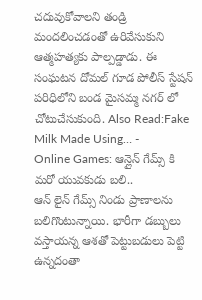చదువుకోవాలని తండ్రి మందలించడంతో ఉరివేసుకుని ఆత్మహత్యకు పాల్పడ్డాడు. ఈ సంఘటన దోమల్ గూడ పోలీస్ స్టేషన్ పరిధిలోని బండ మైసమ్మ నగర్ లో చోటుచేసుకుంది. Also Read:Fake Milk Made Using… -
Online Games: ఆన్లైన్ గేమ్స్ కి మరో యువకుడు బలి..
ఆన్ లైన్ గేమ్స్ నిండు ప్రాణాలను బలిగొంటున్నాయి. భారీగా డబ్బులు వస్తాయన్న ఆశతో పెట్టుబడులు పెట్టి ఉన్నదంతా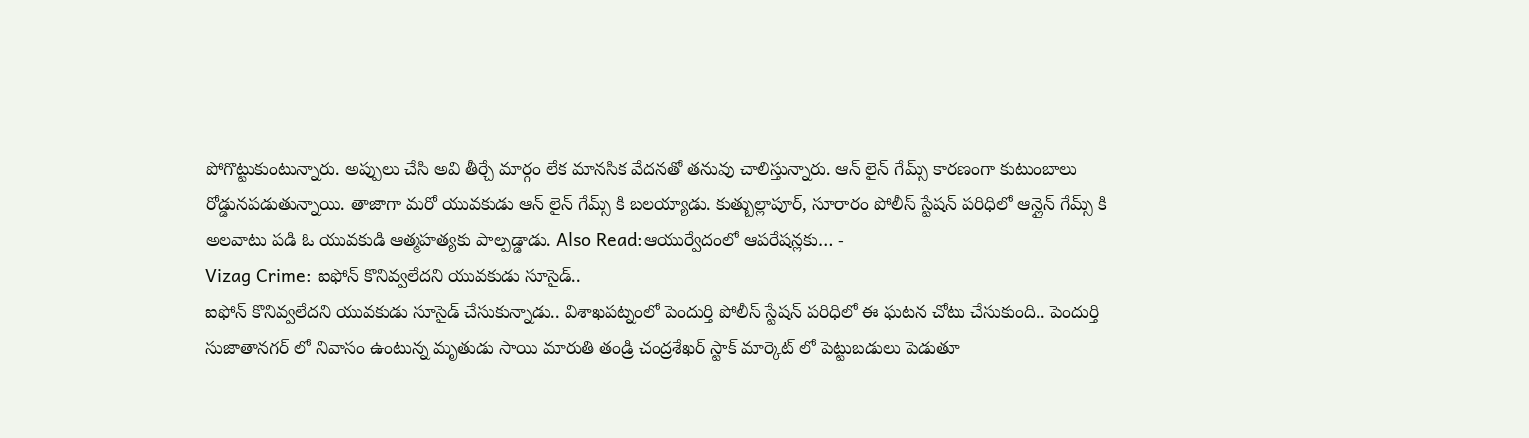పోగొట్టుకుంటున్నారు. అప్పులు చేసి అవి తీర్చే మార్గం లేక మానసిక వేదనతో తనువు చాలిస్తున్నారు. ఆన్ లైన్ గేమ్స్ కారణంగా కుటుంబాలు రోడ్డునపడుతున్నాయి. తాజాగా మరో యువకుడు ఆన్ లైన్ గేమ్స్ కి బలయ్యాడు. కుత్బుల్లాపూర్, సూరారం పోలీస్ స్టేషన్ పరిధిలో ఆన్లైన్ గేమ్స్ కి అలవాటు పడి ఓ యువకుడి ఆత్మహత్యకు పాల్పడ్డాడు. Also Read:ఆయుర్వేదంలో ఆపరేషన్లకు… -
Vizag Crime: ఐఫోన్ కొనివ్వలేదని యువకుడు సూసైడ్..
ఐఫోన్ కొనివ్వలేదని యువకుడు సూసైడ్ చేసుకున్నాడు.. విశాఖపట్నంలో పెందుర్తి పోలీస్ స్టేషన్ పరిధిలో ఈ ఘటన చోటు చేసుకుంది.. పెందుర్తి సుజాతానగర్ లో నివాసం ఉంటున్న మృతుడు సాయి మారుతి తండ్రి చంద్రశేఖర్ స్టాక్ మార్కెట్ లో పెట్టుబడులు పెడుతూ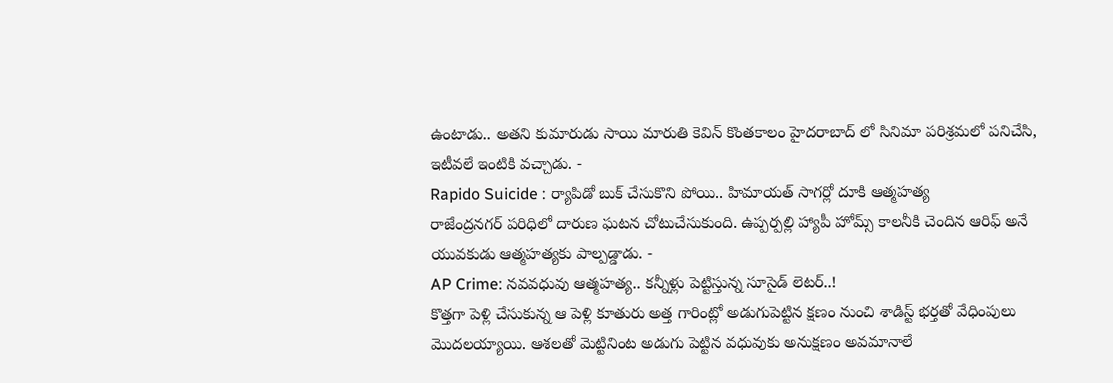ఉంటాడు.. అతని కుమారుడు సాయి మారుతి కెవిన్ కొంతకాలం హైదరాబాద్ లో సినిమా పరిశ్రమలో పనిచేసి, ఇటీవలే ఇంటికి వచ్చాడు. -
Rapido Suicide : ర్యాపిడో బుక్ చేసుకొని పోయి.. హిమాయత్ సాగర్లో దూకి ఆత్మహత్య
రాజేంద్రనగర్ పరిధిలో దారుణ ఘటన చోటుచేసుకుంది. ఉప్పర్పల్లి హ్యాపీ హోమ్స్ కాలనీకి చెందిన ఆరిఫ్ అనే యువకుడు ఆత్మహత్యకు పాల్పడ్డాడు. -
AP Crime: నవవధువు ఆత్మహత్య.. కన్నీళ్లు పెట్టిస్తున్న సూసైడ్ లెటర్..!
కొత్తగా పెళ్లి చేసుకున్న ఆ పెళ్లి కూతురు అత్త గారింట్లో అడుగుపెట్టిన క్షణం నుంచి శాడిస్ట్ భర్తతో వేధింపులు మొదలయ్యాయి. ఆశలతో మెట్టినింట అడుగు పెట్టిన వధువుకు అనుక్షణం అవమానాలే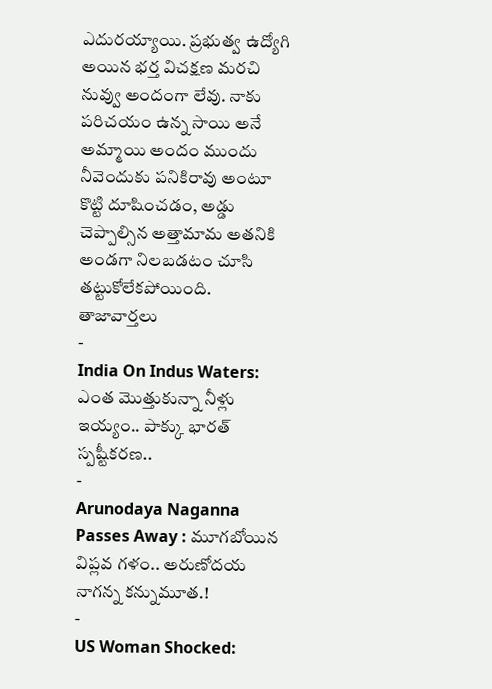ఎదురయ్యాయి. ప్రభుత్వ ఉద్యోగి అయిన భర్త విచక్షణ మరచి నువ్వు అందంగా లేవు. నాకు పరిచయం ఉన్న సాయి అనే అమ్మాయి అందం ముందు నీవెందుకు పనికిరావు అంటూ కొట్టి దూషించడం, అడ్డు చెప్పాల్సిన అత్తామామ అతనికి అండగా నిలబడటం చూసి తట్టుకోలేకపోయింది.
తాజావార్తలు
-
India On Indus Waters: ఎంత మొత్తుకున్నా నీళ్లు ఇయ్యం.. పాక్కు భారత్ స్పష్టీకరణ..
-
Arunodaya Naganna Passes Away : మూగబోయిన విప్లవ గళం.. అరుణోదయ నాగన్న కన్నుమూత.!
-
US Woman Shocked: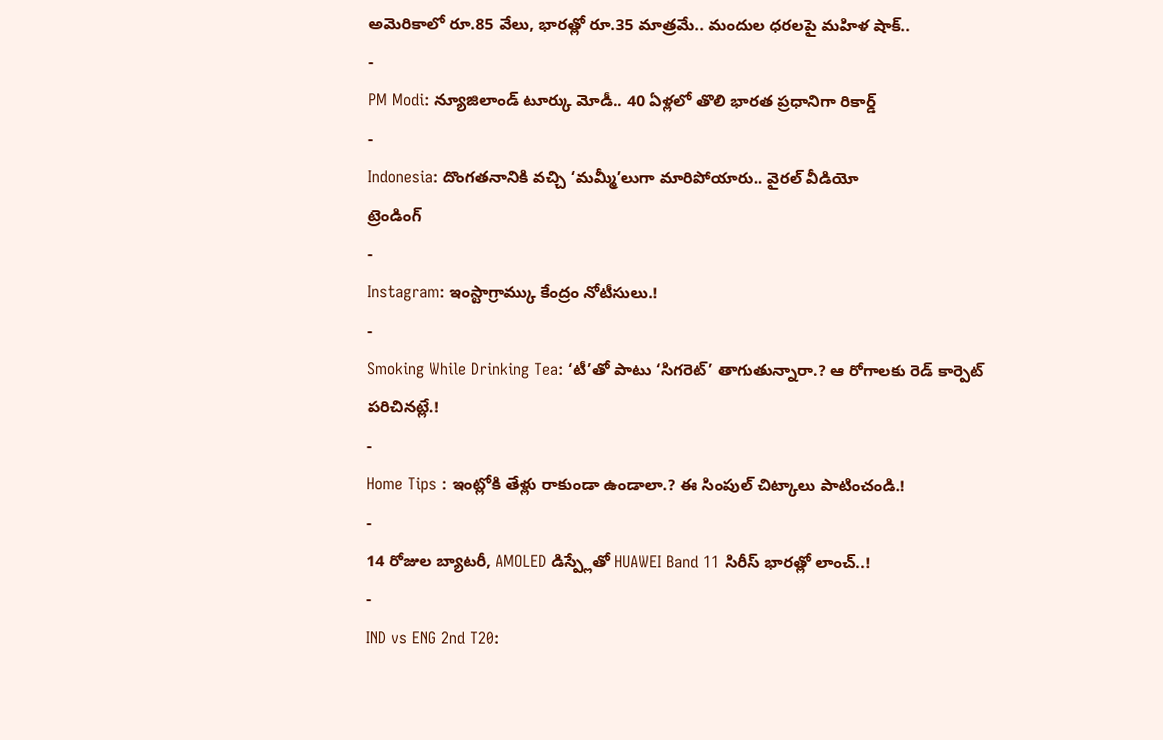అమెరికాలో రూ.85 వేలు, భారత్లో రూ.35 మాత్రమే.. మందుల ధరలపై మహిళ షాక్..
-
PM Modi: న్యూజిలాండ్ టూర్కు మోడీ.. 40 ఏళ్లలో తొలి భారత ప్రధానిగా రికార్డ్
-
Indonesia: దొంగతనానికి వచ్చి ‘మమ్మీ’లుగా మారిపోయారు.. వైరల్ వీడియో
ట్రెండింగ్
-
Instagram: ఇంస్టాగ్రామ్కు కేంద్రం నోటీసులు.!
-
Smoking While Drinking Tea: ‘టీ’తో పాటు ‘సిగరెట్’ తాగుతున్నారా.? ఆ రోగాలకు రెడ్ కార్పెట్ పరిచినట్లే.!
-
Home Tips : ఇంట్లోకి తేళ్లు రాకుండా ఉండాలా.? ఈ సింపుల్ చిట్కాలు పాటించండి.!
-
14 రోజుల బ్యాటరీ, AMOLED డిస్ప్లేతో HUAWEI Band 11 సిరీస్ భారత్లో లాంచ్..!
-
IND vs ENG 2nd T20: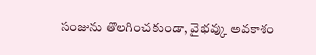సంజును తొలగించకుండా, వైభవ్కు అవకాశం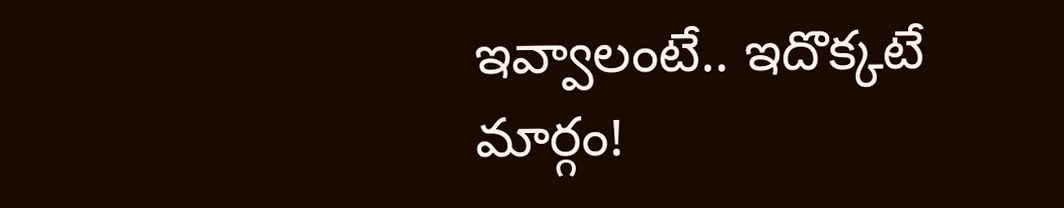ఇవ్వాలంటే.. ఇదొక్కటే మార్గం!